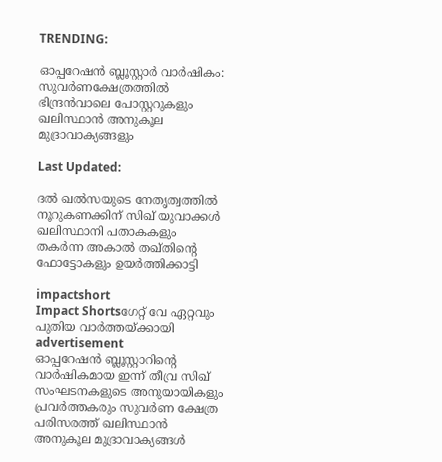TRENDING:

ഓപ്പറേഷൻ ബ്ലൂസ്റ്റാർ വാർഷികം: സുവർണക്ഷേത്രത്തിൽ ഭിന്ദ്രൻ‌വാലെ പോസ്റ്ററുകളും ഖലിസ്ഥാൻ അനുകൂല മുദ്രാവാക്യങ്ങളും

Last Updated:

ദൽ ഖൽസയുടെ നേതൃത്വത്തിൽ നൂറുകണക്കിന് സിഖ് യുവാക്കൾ ഖലിസ്ഥാനി പതാകകളും തകർന്ന അകാൽ തഖ്തിന്റെ ഫോട്ടോകളും ഉയർത്തിക്കാട്ടി

impactshort
Impact Shortsഗേറ്റ് വേ ഏറ്റവും പുതിയ വാർത്തയ്ക്കായി
advertisement
ഓപ്പറേഷൻ ബ്ലൂസ്റ്റാറിന്റെ വാർഷികമായ ഇന്ന് തീവ്ര സിഖ് സംഘടനകളുടെ അനുയായികളും പ്രവർത്തകരും സുവർണ ക്ഷേത്ര പരിസരത്ത് ഖലിസ്ഥാൻ അനുകൂല മുദ്രാവാക്യങ്ങൾ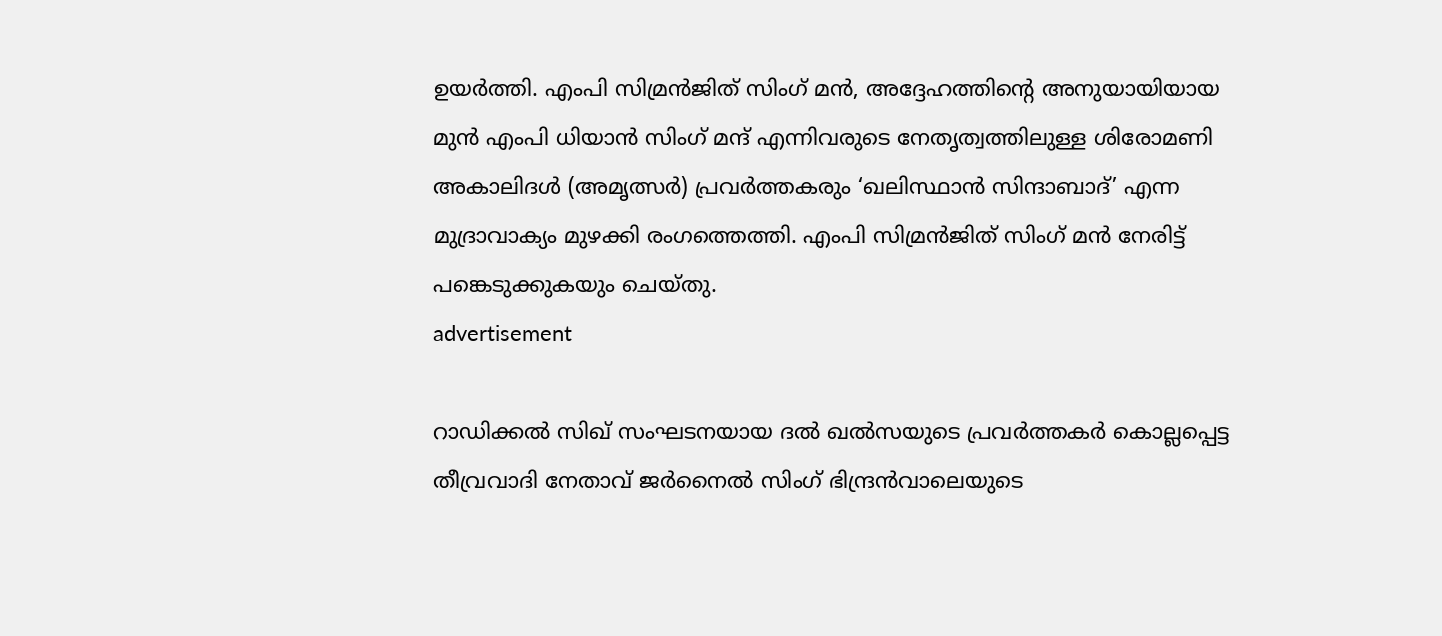ഉയർത്തി. എംപി സിമ്രൻജിത് സിംഗ് മൻ, അദ്ദേഹത്തിന്റെ അനുയായിയായ മുൻ എംപി ധിയാൻ സിംഗ് മന്ദ് എന്നിവരുടെ നേതൃത്വത്തിലുള്ള ശിരോമണി അകാലിദൾ (അമൃത്സർ) പ്രവർത്തകരും ‘ഖലിസ്ഥാൻ സിന്ദാബാദ്’ എന്ന മുദ്രാവാക്യം മുഴക്കി രംഗത്തെത്തി. എംപി സിമ്രൻജിത് സിംഗ് മൻ നേരിട്ട് പങ്കെടുക്കുകയും ചെയ്തു.
advertisement

റാഡിക്കൽ സിഖ് സംഘടനയായ ദൽ ഖൽസയുടെ പ്രവർത്തകർ കൊല്ലപ്പെട്ട തീവ്രവാദി നേതാവ് ജർനൈൽ സിംഗ് ഭിന്ദ്രൻ‌വാലെയുടെ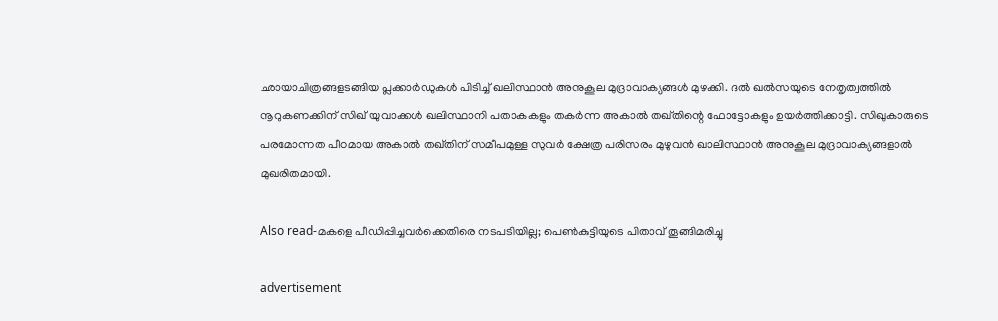ഛായാചിത്രങ്ങളടങ്ങിയ പ്ലക്കാർഡുകൾ പിടിച്ച് ഖലിസ്ഥാൻ അനുകൂല മുദ്രാവാക്യങ്ങൾ മുഴക്കി. ദൽ ഖൽസയുടെ നേതൃത്വത്തിൽ നൂറുകണക്കിന് സിഖ് യുവാക്കൾ ഖലിസ്ഥാനി പതാകകളും തകർന്ന അകാൽ തഖ്തിന്റെ ഫോട്ടോകളും ഉയർത്തിക്കാട്ടി. സിഖുകാരുടെ പരമോന്നത പീഠമായ അകാൽ തഖ്തിന് സമീപമുള്ള സുവർ ക്ഷേത്ര പരിസരം മുഴുവൻ ഖാലിസ്ഥാൻ അനുകൂല മുദ്രാവാക്യങ്ങളാൽ മുഖരിതമായി.

Also read-മകളെ പീഡിപ്പിച്ചവർക്കെതിരെ നടപടിയില്ല; പെൺകുട്ടിയുടെ പിതാവ് തൂങ്ങിമരിച്ചു

advertisement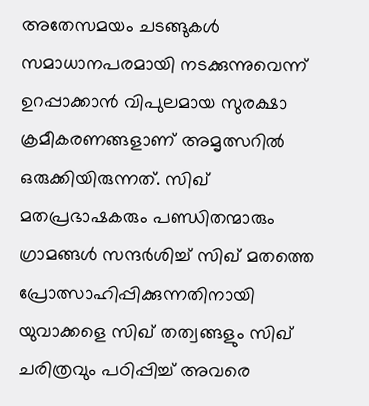അതേസമയം ചടങ്ങുകൾ സമാധാനപരമായി നടക്കുന്നുവെന്ന് ഉറപ്പാക്കാൻ വിപുലമായ സുരക്ഷാ ക്രമീകരണങ്ങളാണ് അമൃത്സറിൽ ഒരുക്കിയിരുന്നത്. സിഖ് മതപ്രഭാഷകരും പണ്ഡിതന്മാരും ഗ്രാമങ്ങൾ സന്ദർശിച്ച് സിഖ് മതത്തെ പ്രോത്സാഹിപ്പിക്കുന്നതിനായി യുവാക്കളെ സിഖ് തത്വങ്ങളും സിഖ് ചരിത്രവും പഠിപ്പിച്ച് അവരെ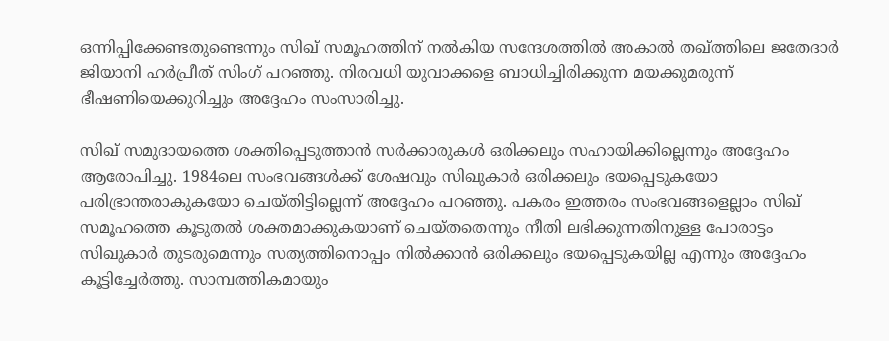ഒന്നിപ്പിക്കേണ്ടതുണ്ടെന്നും സിഖ് സമൂഹത്തിന് നൽകിയ സന്ദേശത്തിൽ അകാൽ തഖ്ത്തിലെ ജതേദാർ ജിയാനി ഹർപ്രീത് സിംഗ് പറഞ്ഞു. നിരവധി യുവാക്കളെ ബാധിച്ചിരിക്കുന്ന മയക്കുമരുന്ന് ഭീഷണിയെക്കുറിച്ചും അദ്ദേഹം സംസാരിച്ചു.

സിഖ് സമുദായത്തെ ശക്തിപ്പെടുത്താൻ സർക്കാരുകൾ ഒരിക്കലും സഹായിക്കില്ലെന്നും അദ്ദേഹം ആരോപിച്ചു. 1984ലെ സംഭവങ്ങൾക്ക് ശേഷവും സിഖുകാർ ഒരിക്കലും ഭയപ്പെടുകയോ പരിഭ്രാന്തരാകുകയോ ചെയ്തിട്ടില്ലെന്ന് അദ്ദേഹം പറഞ്ഞു. പകരം ഇത്തരം സംഭവങ്ങളെല്ലാം സിഖ് സമൂഹത്തെ കൂടുതൽ ശക്തമാക്കുകയാണ് ചെയ്തതെന്നും നീതി ലഭിക്കുന്നതിനുള്ള പോരാട്ടം സിഖുകാർ തുടരുമെന്നും സത്യത്തിനൊപ്പം നിൽക്കാൻ ഒരിക്കലും ഭയപ്പെടുകയില്ല എന്നും അദ്ദേഹം കൂട്ടിച്ചേർത്തു. സാമ്പത്തികമായും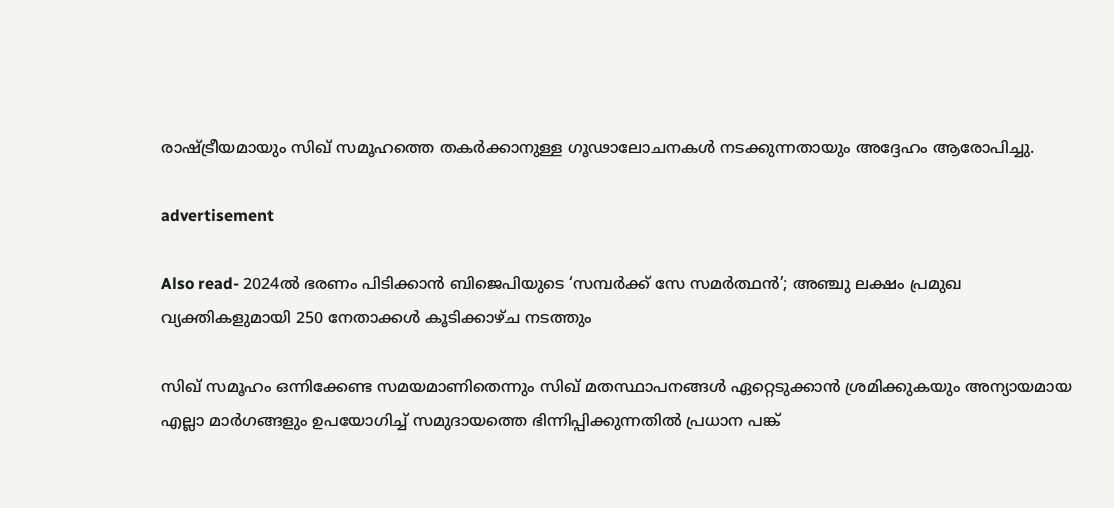രാഷ്ട്രീയമായും സിഖ് സമൂഹത്തെ തകർക്കാനുള്ള ഗൂഢാലോചനകൾ നടക്കുന്നതായും അദ്ദേഹം ആരോപിച്ചു.

advertisement

Also read- 2024ൽ ഭരണം പിടിക്കാൻ ബിജെപിയുടെ ‘സമ്പർക്ക് സേ സമർത്ഥൻ’; അഞ്ചു ലക്ഷം പ്രമുഖ വ്യക്തികളുമായി 250 നേതാക്കൾ കൂടിക്കാഴ്ച നടത്തും

സിഖ് സമൂഹം ഒന്നിക്കേണ്ട സമയമാണിതെന്നും സിഖ് മതസ്ഥാപനങ്ങൾ ഏറ്റെടുക്കാൻ ശ്രമിക്കുകയും അന്യായമായ എല്ലാ മാർഗങ്ങളും ഉപയോഗിച്ച് സമുദായത്തെ ഭിന്നിപ്പിക്കുന്നതിൽ പ്രധാന പങ്ക്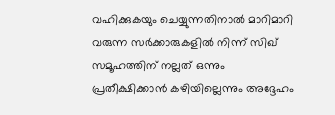വഹിക്കുകയും ചെയ്യുന്നതിനാൽ മാറിമാറി വരുന്ന സർക്കാരുകളിൽ നിന്ന് സിഖ് സമൂഹത്തിന് നല്ലത് ഒന്നും പ്രതീക്ഷിക്കാൻ കഴിയില്ലെന്നും അദ്ദേഹം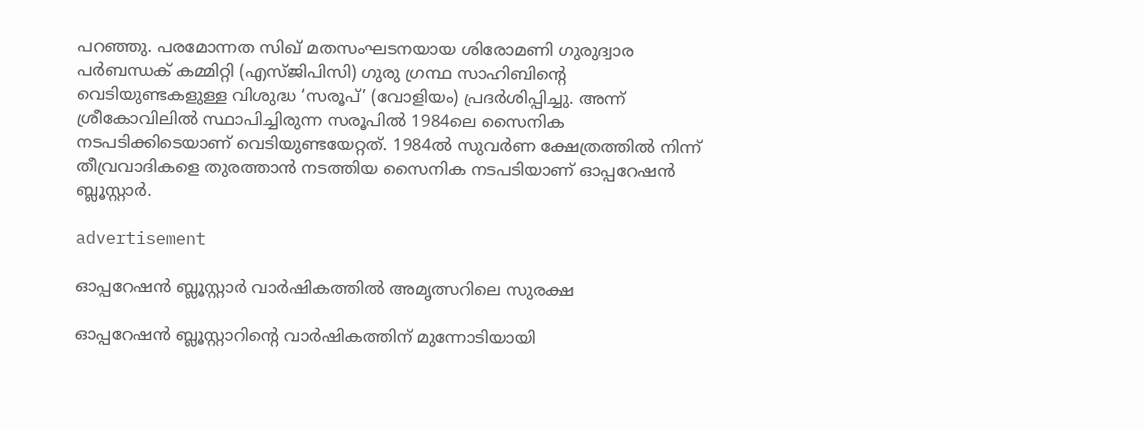പറഞ്ഞു. പരമോന്നത സിഖ് മതസംഘടനയായ ശിരോമണി ഗുരുദ്വാര പർബന്ധക് കമ്മിറ്റി (എസ്‌ജിപിസി) ഗുരു ഗ്രന്ഥ സാഹിബിന്റെ വെടിയുണ്ടകളുള്ള വിശുദ്ധ ‘സരൂപ്’ (വോളിയം) പ്രദർശിപ്പിച്ചു. അന്ന് ശ്രീകോവിലിൽ സ്ഥാപിച്ചിരുന്ന സരൂപിൽ 1984ലെ സൈനിക നടപടിക്കിടെയാണ് വെടിയുണ്ടയേറ്റത്. 1984ൽ സുവർണ ക്ഷേത്രത്തിൽ നിന്ന് തീവ്രവാദികളെ തുരത്താൻ നടത്തിയ സൈനിക നടപടിയാണ് ഓപ്പറേഷൻ ബ്ലൂസ്റ്റാർ.

advertisement

ഓപ്പറേഷൻ ബ്ലൂസ്റ്റാർ വാർഷികത്തിൽ അമൃത്സറിലെ സുരക്ഷ

ഓപ്പറേഷൻ ബ്ലൂസ്റ്റാറിന്റെ വാർഷികത്തിന് മുന്നോടിയായി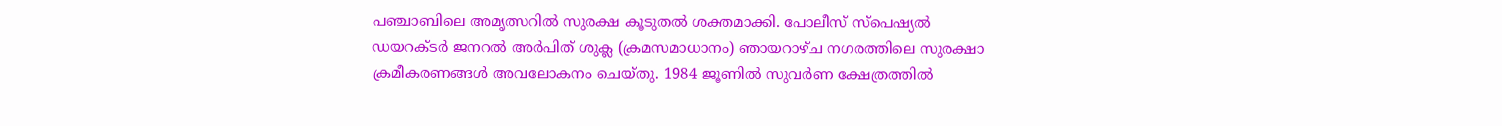പഞ്ചാബിലെ അമൃത്സറിൽ സുരക്ഷ കൂടുതൽ ശക്തമാക്കി. പോലീസ് സ്‌പെഷ്യൽ ഡയറക്ടർ ജനറൽ അർപിത് ശുക്ല (ക്രമസമാധാനം) ഞായറാഴ്ച നഗരത്തിലെ സുരക്ഷാ ക്രമീകരണങ്ങൾ അവലോകനം ചെയ്തു. 1984 ജൂണിൽ സുവർണ ക്ഷേത്രത്തിൽ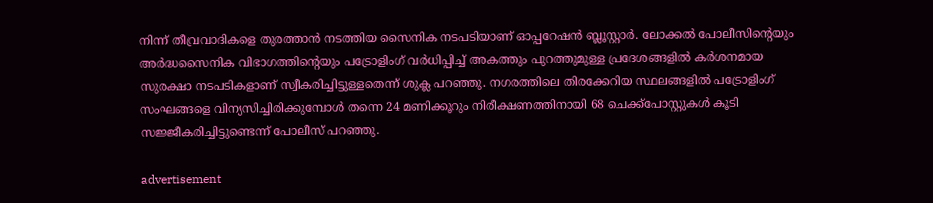നിന്ന് തീവ്രവാദികളെ തുരത്താൻ നടത്തിയ സൈനിക നടപടിയാണ് ഓപ്പറേഷൻ ബ്ലൂസ്റ്റാർ. ലോക്കൽ പോലീസിന്റെയും അർദ്ധസൈനിക വിഭാഗത്തിന്റെയും പട്രോളിംഗ് വർധിപ്പിച്ച് അകത്തും പുറത്തുമുള്ള പ്രദേശങ്ങളിൽ കർശനമായ സുരക്ഷാ നടപടികളാണ് സ്വീകരിച്ചിട്ടുള്ളതെന്ന് ശുക്ല പറഞ്ഞു. നഗരത്തിലെ തിരക്കേറിയ സ്ഥലങ്ങളിൽ പട്രോളിംഗ് സംഘങ്ങളെ വിന്യസിച്ചിരിക്കുമ്പോൾ തന്നെ 24 മണിക്കൂറും നിരീക്ഷണത്തിനായി 68 ചെക്ക്‌പോസ്റ്റുകൾ കൂടി സജ്ജീകരിച്ചിട്ടുണ്ടെന്ന് പോലീസ് പറഞ്ഞു.

advertisement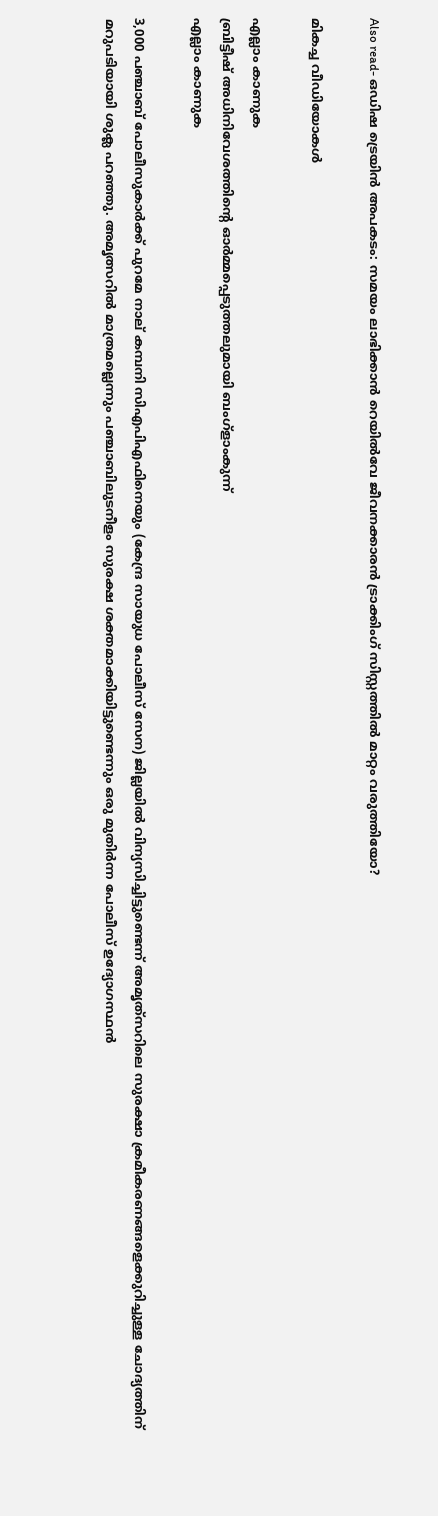Also read- ഒഡിഷ ട്രെയിൻ അപകടം: സമയം ലാഭിക്കാന്‍ റെയില്‍വേ ജീവനക്കാരന്‍ ട്രാക്കിംഗ് സിസ്റ്റത്തില്‍ മാറ്റം വരുത്തിയോ?

മികച്ച വീഡിയോകൾ

എല്ലാം കാണുക
ബ്രിട്ടീഷ് അധിനിവേശത്തിൻ്റെ ഓർമ്മപ്പെടുത്തലുമായി ബംഗ്ളാംകുന്ന്
എല്ലാം കാണുക

3,000 പഞ്ചാബ് പോലീസുകാർക്ക് പുറമേ നാല് കമ്പനി സിഎപിഎഫിനെയും (കേന്ദ്ര സായുധ പോലീസ് സേന) ജില്ലയിൽ വിന്യസിച്ചിട്ടുണ്ടെന്ന് അമൃത്‌സറിലെ സുരക്ഷാ ക്രമീകരണങ്ങളെക്കുറിച്ചുള്ള ചോദ്യത്തിന് മറുപടിയായി ശുക്ല പറഞ്ഞു. അമൃത്സറിൽ മാത്രമല്ലെന്നും പഞ്ചാബിലുടനീളം സുരക്ഷ ശക്തമാക്കിയിട്ടുണ്ടെന്നും ഒരു മുതിർന്ന പോലീസ് ഉദ്യോഗസ്ഥൻ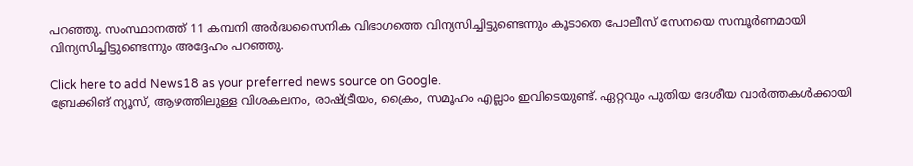പറഞ്ഞു. സംസ്ഥാനത്ത് 11 കമ്പനി അർദ്ധസൈനിക വിഭാഗത്തെ വിന്യസിച്ചിട്ടുണ്ടെന്നും കൂടാതെ പോലീസ് സേനയെ സമ്പൂർണമായി വിന്യസിച്ചിട്ടുണ്ടെന്നും അദ്ദേഹം പറഞ്ഞു.

Click here to add News18 as your preferred news source on Google.
ബ്രേക്കിങ് ന്യൂസ്, ആഴത്തിലുള്ള വിശകലനം, രാഷ്ട്രീയം, ക്രൈം, സമൂഹം എല്ലാം ഇവിടെയുണ്ട്. ഏറ്റവും പുതിയ ദേശീയ വാർത്തകൾക്കായി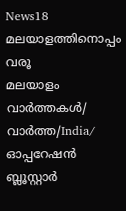News18 മലയാളത്തിനൊപ്പം വരൂ
മലയാളം വാർത്തകൾ/ വാർത്ത/India/
ഓപ്പറേഷൻ ബ്ലൂസ്റ്റാർ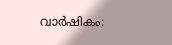വാർഷികം: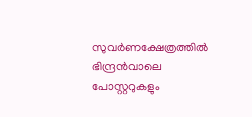സുവർണക്ഷേത്രത്തിൽ ഭിന്ദ്രൻ‌വാലെ പോസ്റ്ററുകളും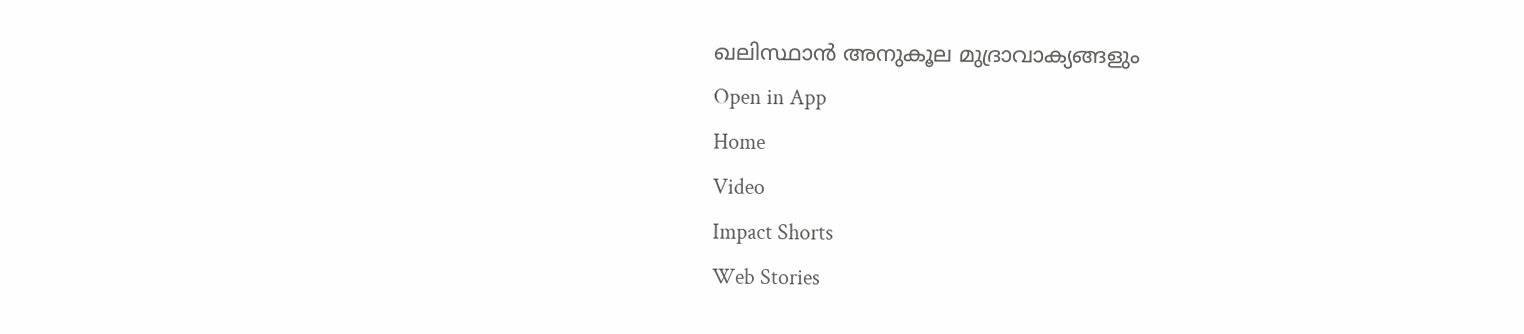ഖലിസ്ഥാൻ അനുകൂല മുദ്രാവാക്യങ്ങളും
Open in App
Home
Video
Impact Shorts
Web Stories